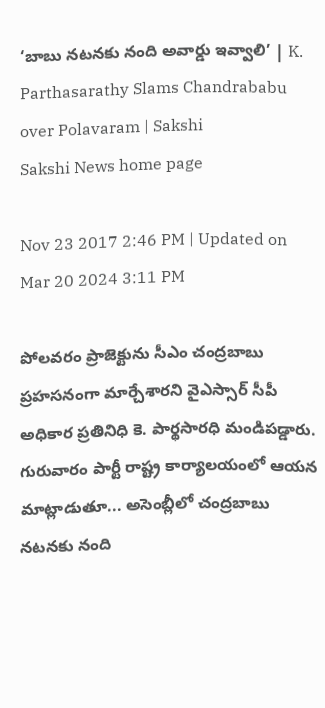‘బాబు నటనకు నంది అవార్డు ఇవ్వాలి’ | K. Parthasarathy Slams Chandrababu over Polavaram | Sakshi
Sakshi News home page

Nov 23 2017 2:46 PM | Updated on Mar 20 2024 3:11 PM

పోలవరం ప్రాజెక్టును సీఎం చంద్రబాబు ప్రహసనంగా మార్చేశారని వైఎస్సార్‌ సీపీ అధికార ప్రతినిధి కె. పార్థసారధి మండిపడ్డారు. గురువారం పార్టీ రాష్ట్ర కార్యాలయంలో ఆయన మాట్లాడుతూ... అసెంబ్లీలో చంద్రబాబు నటనకు నంది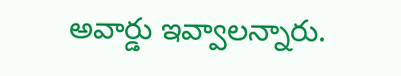అవార్డు ఇవ్వాలన్నారు.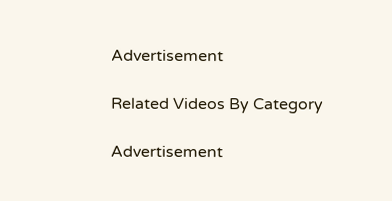Advertisement

Related Videos By Category

Advertisement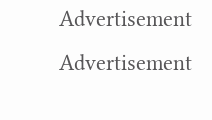Advertisement
Advertisement